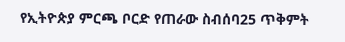የኢትዮጵያ ምርጫ ቦርድ የጠራው ስብሰባ25 ጥቅምት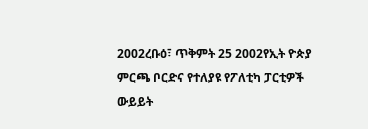2002ረቡዕ፣ ጥቅምት 25 2002የኢት ዮጵያ ምርጫ ቦርድና የተለያዩ የፖለቲካ ፓርቲዎች ውይይት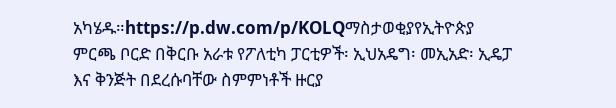አካሄዱ።https://p.dw.com/p/KOLQማስታወቂያየኢትዮጵያ ምርጫ ቦርድ በቅርቡ አራቱ የፖለቲካ ፓርቲዎች፡ ኢህአዴግ፡ መኢአድ፡ ኢዴፓ እና ቅንጅት በደረሱባቸው ስምምነቶች ዙርያ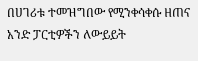በሀገሪቱ ተመዝግበው የሚንቀሳቀሱ ዘጠና አንድ ፓርቲዎችን ለውይይት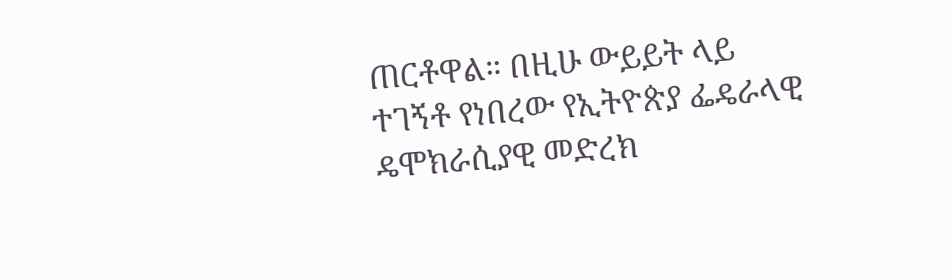ጠርቶዋል። በዚሁ ውይይት ላይ ተገኝቶ የነበረው የኢትዮጵያ ፌዴራላዊ ዴሞክራሲያዊ መድረክ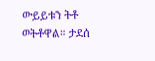ውይይቱን ትቶ ወትቶዋል። ታደሰ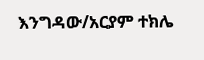እንግዳው/አርያም ተክሌ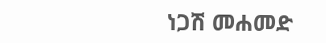ነጋሽ መሐመድ